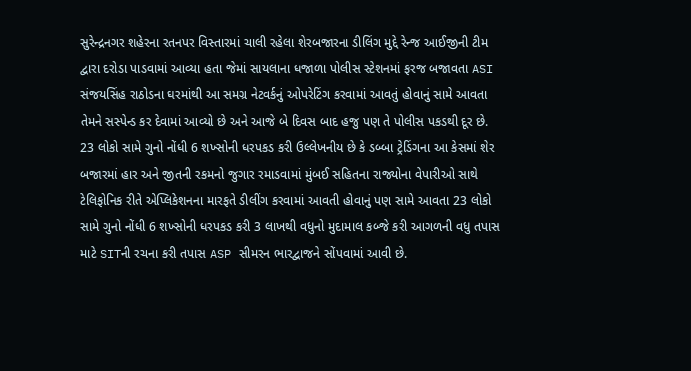સુરેન્દ્રનગર શહેરના રતનપર વિસ્તારમાં ચાલી રહેલા શેરબજારના ડીલિંગ મુદ્દે રેન્જ આઈજીની ટીમ દ્વારા દરોડા પાડવામાં આવ્યા હતા જેમાં સાયલાના ધજાળા પોલીસ સ્ટેશનમાં ફરજ બજાવતા ASI સંજયસિંહ રાઠોડના ઘરમાંથી આ સમગ્ર નેટવર્કનું ઓપરેટિંગ કરવામાં આવતું હોવાનું સામે આવતા તેમને સસ્પેન્ડ કર દેવામાં આવ્યો છે અને આજે બે દિવસ બાદ હજુ પણ તે પોલીસ પકડથી દૂર છે.
23 લોકો સામે ગુનો નોંધી 6 શખ્સોની ધરપકડ કરી ઉલ્લેખનીય છે કે ડબ્બા ટ્રેડિંગના આ કેસમાં શેર બજારમાં હાર અને જીતની રકમનો જુગાર રમાડવામાં મુંબઈ સહિતના રાજ્યોના વેપારીઓ સાથે ટેલિફોનિક રીતે એપ્લિકેશનના મારફતે ડીલીંગ કરવામાં આવતી હોવાનું પણ સામે આવતા 23 લોકો સામે ગુનો નોંધી 6 શખ્સોની ધરપકડ કરી 3 લાખથી વધુનો મુદામાલ કબ્જે કરી આગળની વધુ તપાસ માટે SITની રચના કરી તપાસ ASP સીમરન ભારદ્વાજને સોંપવામાં આવી છે.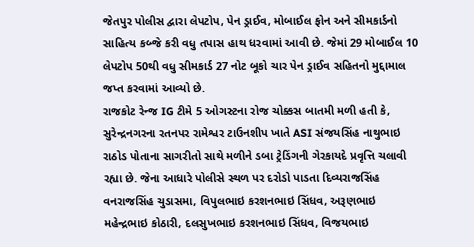જેતપુર પોલીસ દ્વારા લેપટોપ, પેન ડ્રાઈવ, મોબાઈલ ફોન અને સીમકાર્ડનો સાહિત્ય કબ્જે કરી વધુ તપાસ હાથ ધરવામાં આવી છે. જેમાં 29 મોબાઈલ 10 લેપટોપ 50થી વધુ સીમકાર્ડ 27 નોટ બૂકો ચાર પેન ડ્રાઈવ સહિતનો મુદ્દામાલ જપ્ત કરવામાં આવ્યો છે.
રાજકોટ રેન્જ IG ટીમે 5 ઓગસ્ટના રોજ ચોક્કસ બાતમી મળી હતી કે, સુરેન્દ્રનગરના રતનપર રામેશ્વર ટાઉનશીપ ખાતે ASI સંજયસિંહ નાથુભાઇ રાઠોડ પોતાના સાગરીતો સાથે મળીને ડબા ટ્રેડિંગની ગેરકાયદે પ્રવૃત્તિ ચલાવી રહ્યા છે. જેના આધારે પોલીસે સ્થળ પર દરોડો પાડતા દિવ્યરાજસિંહ વનરાજસિંહ ચુડાસમા, વિપુલભાઇ કરશનભાઇ સિંધવ, અરૂણભાઇ મહેન્દ્રભાઇ કોઠારી, દલસુખભાઇ કરશનભાઇ સિંધવ, વિજયભાઇ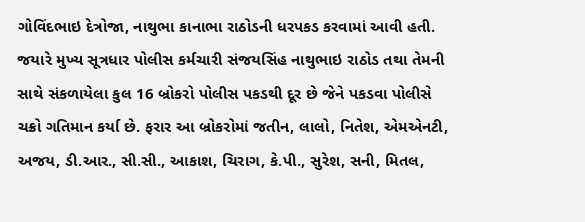ગોવિંદભાઇ દેત્રોજા, નાથુભા કાનાભા રાઠોડની ધરપકડ કરવામાં આવી હતી.
જયારે મુખ્ય સૂત્રધાર પોલીસ કર્મચારી સંજયસિંહ નાથુભાઇ રાઠોડ તથા તેમની સાથે સંકળાયેલા કુલ 16 બ્રોકરો પોલીસ પકડથી દૂર છે જેને પકડવા પોલીસે ચક્રો ગતિમાન કર્યા છે. ફરાર આ બ્રોકરોમાં જતીન, લાલો, નિતેશ, એમએનટી, અજય, ડી.આર., સી.સી., આકાશ, ચિરાગ, કે.પી., સુરેશ, સની, મિતલ,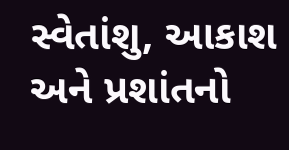સ્વેતાંશુ, આકાશ અને પ્રશાંતનો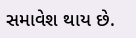સમાવેશ થાય છે.